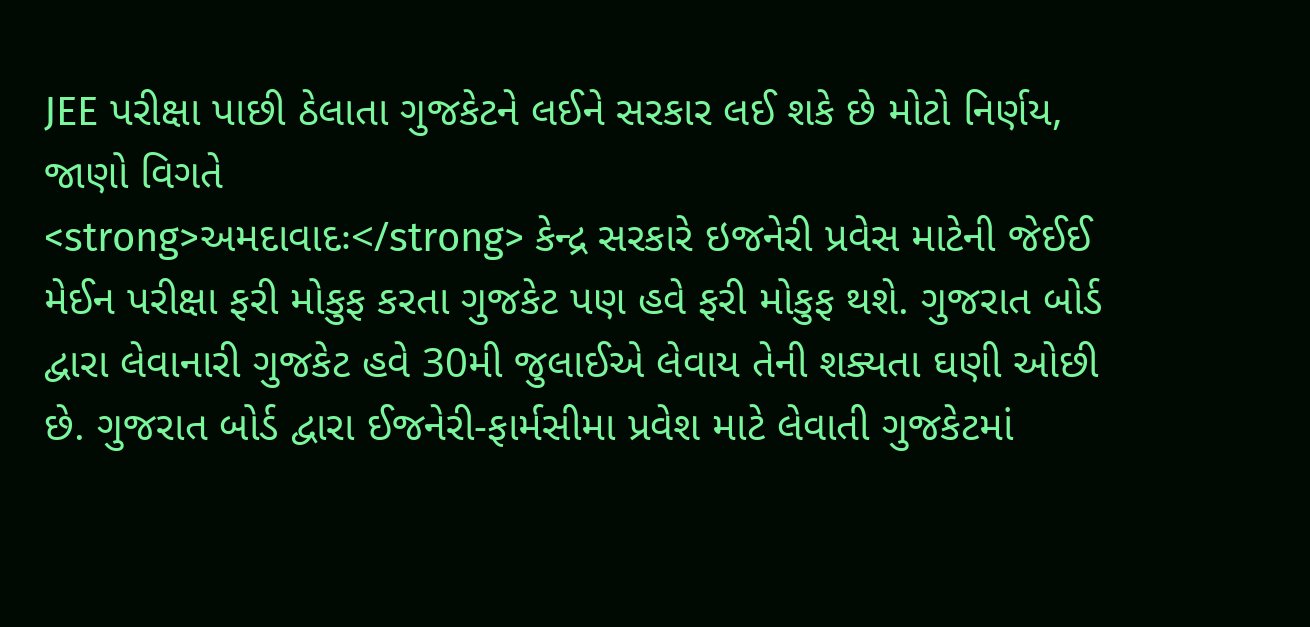JEE પરીક્ષા પાછી ઠેલાતા ગુજકેટને લઈને સરકાર લઈ શકે છે મોટો નિર્ણય, જાણો વિગતે
<strong>અમદાવાદઃ</strong> કેન્દ્ર સરકારે ઇજનેરી પ્રવેસ માટેની જેઈઈ મેઈન પરીક્ષા ફરી મોકુફ કરતા ગુજકેટ પણ હવે ફરી મોકુફ થશે. ગુજરાત બોર્ડ દ્વારા લેવાનારી ગુજકેટ હવે 30મી જુલાઈએ લેવાય તેની શક્યતા ઘણી ઓછી છે. ગુજરાત બોર્ડ દ્વારા ઈજનેરી-ફાર્મસીમા પ્રવેશ માટે લેવાતી ગુજકેટમાં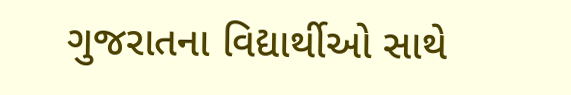ગુજરાતના વિદ્યાર્થીઓ સાથે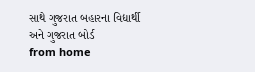સાથે ગુજરાત બહારના વિદ્યાર્થી અને ગુજરાત બોર્ડ
from home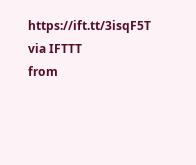https://ift.tt/3isqF5T
via IFTTT
from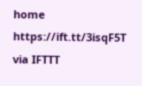home https://ift.tt/3isqF5T
via IFTTT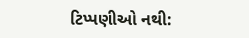ટિપ્પણીઓ નથી: